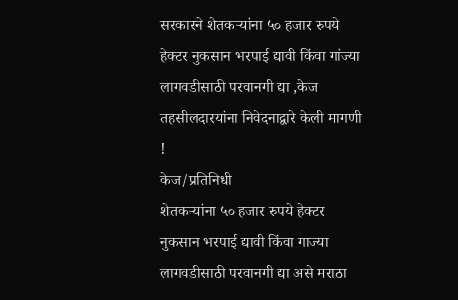सरकारने शेतकऱ्यांना ५० हजार रुपये हेक्टर नुकसान भरपाई द्यावी किंवा गांज्या लागवडीसाठी परवानगी द्या ,केज तहसीलदारयांना निवेदनाद्वारे केली मागणी !
केज/प्रतिनिधी
शेतकऱ्यांना ५० हजार रुपये हेक्टर नुकसान भरपाई द्यावी किंवा गाज्या लागवडीसाठी परवानगी द्या असे मराठा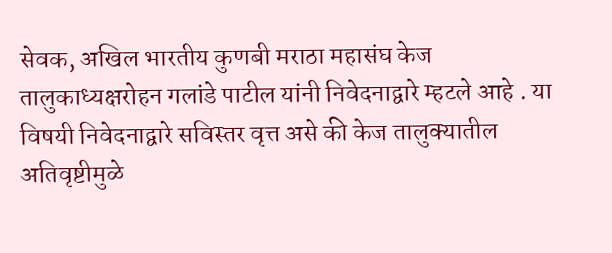सेवक, अखिल भारतीय कुणबी मराठा महासंघ केज तालुकाध्यक्षरोहन गलांडे पाटील यांनी निवेदनाद्वारे म्हटले आहे . या विषयी निवेदनाद्वारे सविस्तर वृत्त असे की केज तालुक्यातील अतिवृष्टीमुळे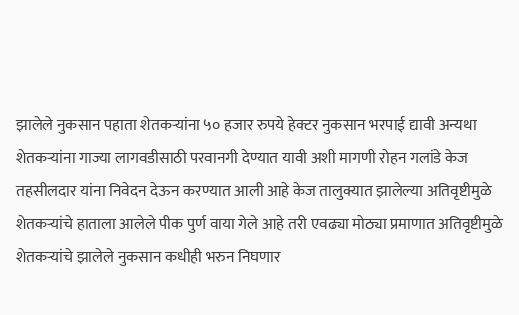झालेले नुकसान पहाता शेतकऱ्यांना ५० हजार रुपये हेक्टर नुकसान भरपाई द्यावी अन्यथा शेतकऱ्यांना गाज्या लागवडीसाठी परवानगी देण्यात यावी अशी मागणी रोहन गलांडे केज तहसीलदार यांना निवेदन देऊन करण्यात आली आहे केज तालुक्यात झालेल्या अतिवृष्टीमुळे शेतकऱ्यांचे हाताला आलेले पीक पुर्ण वाया गेले आहे तरी एवढ्या मोठ्या प्रमाणात अतिवृष्टीमुळे शेतकऱ्यांचे झालेले नुकसान कधीही भरुन निघणार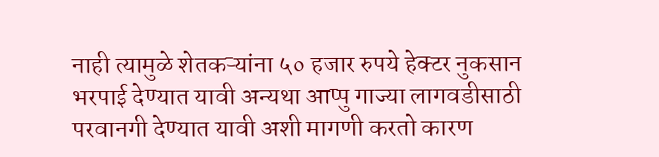नाही त्यामुळे शेतकऱ्यांना ५० हजार रुपये हेक्टर नुकसान भरपाई देण्यात यावी अन्यथा आप्पु गाज्या लागवडीसाठी परवानगी देण्यात यावी अशी मागणी करतो कारण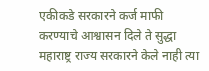एकीकडे सरकारने कर्ज माफी करण्याचे आश्वासन दिले ते सुद्धा महाराष्ट्र राज्य सरकारने केले नाही त्या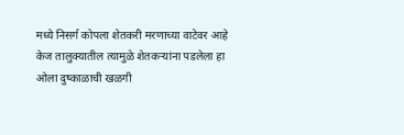मध्ये निसर्ग कोपला शेतकरी मरणाच्या वाटेवर आहे केज तालुक्यातील त्यामुळे शेतकऱ्यांना पडलेला हा ओला दुष्काळाची खळगी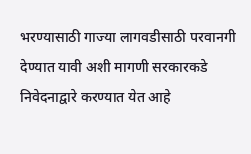भरण्यासाठी गाज्या लागवडीसाठी परवानगी देण्यात यावी अशी मागणी सरकारकडे निवेदनाद्वारे करण्यात येत आहे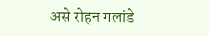असे रोहन गलांडे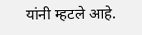यांनी म्हटले आहे.